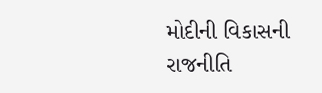મોદીની વિકાસની રાજનીતિ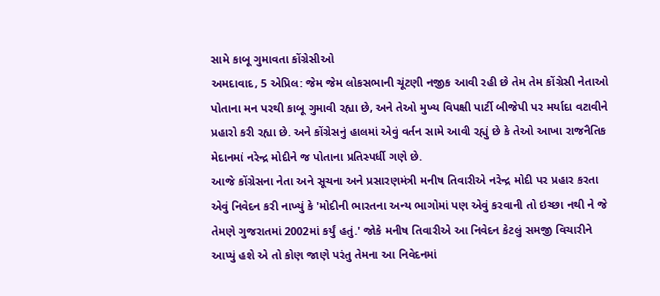સામે કાબૂ ગુમાવતા કોંગ્રેસીઓ
અમદાવાદ, 5 એપ્રિલ: જેમ જેમ લોકસભાની ચૂંટણી નજીક આવી રહી છે તેમ તેમ કોંગ્રેસી નેતાઓ પોતાના મન પરથી કાબૂ ગુમાવી રહ્યા છે, અને તેઓ મુખ્ય વિપક્ષી પાર્ટી બીજેપી પર મર્યાદા વટાવીને પ્રહારો કરી રહ્યા છે. અને કોંગ્રેસનું હાલમાં એવું વર્તન સામે આવી રહ્યું છે કે તેઓ આખા રાજનૈતિક મેદાનમાં નરેન્દ્ર મોદીને જ પોતાના પ્રતિસ્પર્ધી ગણે છે.
આજે કોંગ્રેસના નેતા અને સૂચના અને પ્રસારણમંત્રી મનીષ તિવારીએ નરેન્દ્ર મોદી પર પ્રહાર કરતા એવું નિવેદન કરી નાખ્યું કે 'મોદીની ભારતના અન્ય ભાગોમાં પણ એવું કરવાની તો ઇચ્છા નથી ને જે તેમણે ગુજરાતમાં 2002માં કર્યું હતું.' જોકે મનીષ તિવારીએ આ નિવેદન કેટલું સમજી વિચારીને આપ્યું હશે એ તો કોણ જાણે પરંતુ તેમના આ નિવેદનમાં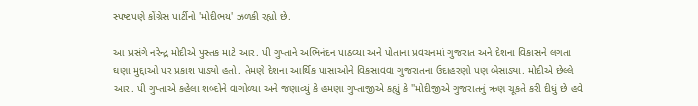સ્પષ્ટપણે કોંગ્રેસ પાર્ટીનો 'મોદીભય' ઝળકી રહ્યો છે.

આ પ્રસંગે નરેન્દ્ર મોદીએ પુસ્તક માટે આર. પી ગુપ્તાને અભિનંદન પાઠવ્યા અને પોતાના પ્રવચનમાં ગુજરાત અને દેશના વિકાસને લગતા ઘણા મુદ્દાઓ પર પ્રકાશ પાડ્યો હતો. તેમણે દેશના આર્થિક પાસાઓને વિકસાવવા ગુજરાતના ઉદાહરણો પણ બેસાડ્યા. મોદીએ છેલ્લે આર. પી ગુપ્તાએ કહેલા શબ્દોને વાગોળ્યા અને જણાવ્યું કે હમણા ગુપ્તાજીએ કહ્યું કે ''મોદીજીએ ગુજરાતનું ઋણ ચૂકતે કરી દીધું છે હવે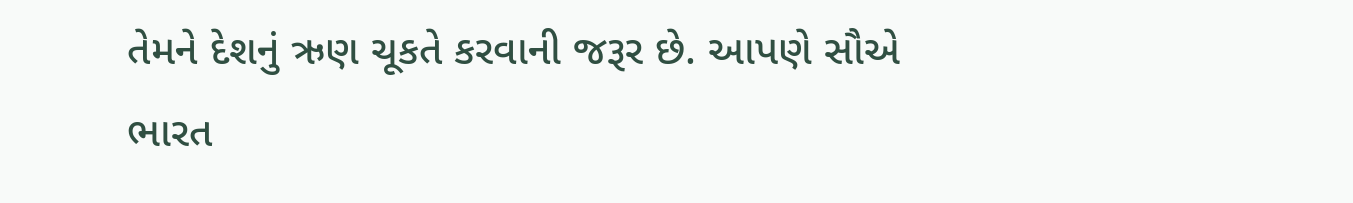તેમને દેશનું ઋણ ચૂકતે કરવાની જરૂર છે. આપણે સૌએ ભારત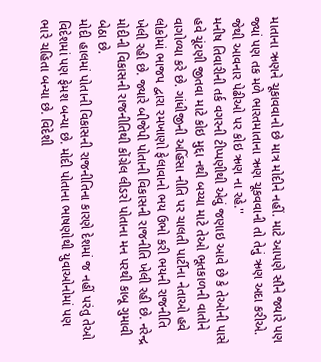માતાના ઋણને ચૂકાવવાનો છે માત્ર મોદીને નહીં. માટે આપણે સૌને જ્યારે પણ જ્યાં પણ તક મળે ભારતમાતાના ઋણ ચૂકવવાની તો તેનું ઋણ અદા કરીએ. જેથી આવનાર પેઢીઓ પર કોઇ ઋણ ના રહે.''
મનીષ તિવારીની તર્ક વગરની ટીપ્પણીથી એવું જણાઇ આવે છે કે તેઓની પાસે હવે ચૂંટણી જીતવા માટે કોઇ મુદ્દા નથી બચ્યા માટે તેઓ ભૂતકાળની વાતોને વાગોળ્યા કરે છે. ગાંધીજીની અહિંસા નીતિ પર ચાલતી પાર્ટીના નેતાઓ હવે લોકોમાં ભાજપ દ્વારા રમખાણો ફેલાવાનો ભય ઉભો કરી ભયની રાજનીતિ ખેલી રહી છે. જ્યારે બીજેપી પોતાની વિકાસની રાજનીતિ ખેલી રહી છે. નરેન્દ્ર મોદીની વિકાસની રાજનીતિથી કોંગ્રેલ લીડરો પોતાના મન પરથી કાબૂ ગુમાવી બેઠા છે.
મોદી હાલમાં પોતાની વિકાસની રાજનીતિના કારણે દેશમાં જ નહીં પરંતુ તેઓ વિદેશમાં પણ ફેમશ બન્યા છે. મોદી પોતાના ભાષણોથી યુવાઓનોમાં પણ ભારે ચહિતા બન્યા છે. વિદેશી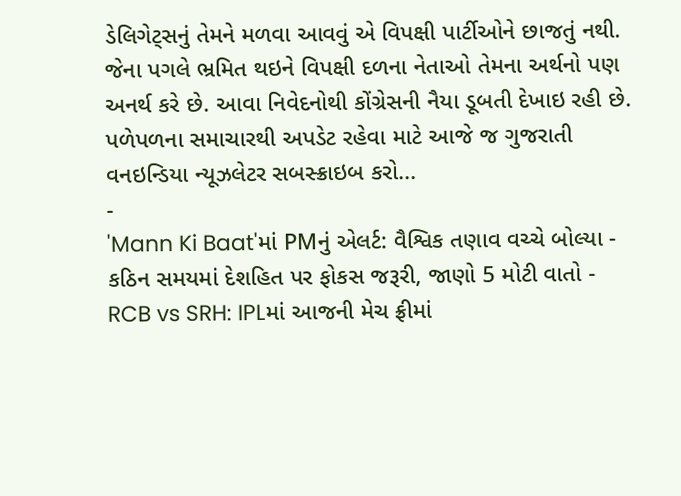ડેલિગેટ્સનું તેમને મળવા આવવું એ વિપક્ષી પાર્ટીઓને છાજતું નથી. જેના પગલે ભ્રમિત થઇને વિપક્ષી દળના નેતાઓ તેમના અર્થનો પણ અનર્થ કરે છે. આવા નિવેદનોથી કોંગ્રેસની નૈયા ડૂબતી દેખાઇ રહી છે.
પળેપળના સમાચારથી અપડેટ રહેવા માટે આજે જ ગુજરાતી વનઇન્ડિયા ન્યૂઝલેટર સબસ્ક્રાઇબ કરો...
-
'Mann Ki Baat'માં PMનું એલર્ટ: વૈશ્વિક તણાવ વચ્ચે બોલ્યા - કઠિન સમયમાં દેશહિત પર ફોકસ જરૂરી, જાણો 5 મોટી વાતો -
RCB vs SRH: IPLમાં આજની મેચ ફ્રીમાં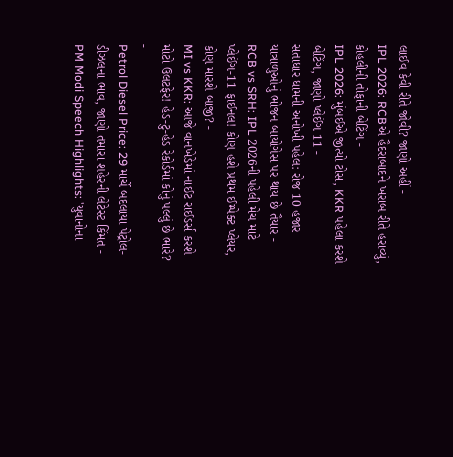લાઈવ કેવી રીતે જોવી? જાણો અહીં -
IPL 2026: RCBએ હૈદરાબાદને ખરાબ રીતે હરાવ્યું, કોહલીની તોફાની બેટિંગ -
IPL 2026: મુંબઈએ જીત્યો ટોસ, KKR પહેલા કરશે બેટિંગ, જાણો પ્લેઈંગ 11 -
સતાધાર ધામની અનોખી પહેલ: રોજ 10 હજાર યાત્રાળુઓનું ભોજન બાયોગેસ પર થાય છે તૈયાર -
RCB vs SRH: IPL 2026ની પહેલી મેચ માટે પ્લેઈંગ-11 ફાઈનલ! કોણ હશે પ્રથમ ઈમ્પેક્ટ પ્લેયર, કોણ મારશે બાજી? -
MI vs KKR: આજે વાનખેડેમાં નાઈટ રાઈડર્સ કરશે મોટો ઉલટફેર! હેડ-ટુ-હેડ રેકોર્ડમાં કોનું પલ્લું છે ભારે? -
Petrol Diesel Price: 29 માર્ચે બદલાયા પેટ્રોલ-ડીઝલના ભાવ, જાણો તમારા શહેરની લેટેસ્ટ કિંમત -
PM Modi Speech Highlights: 'યુવાનોના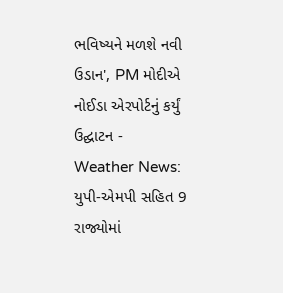ભવિષ્યને મળશે નવી ઉડાન', PM મોદીએ નોઈડા એરપોર્ટનું કર્યું ઉદ્ઘાટન -
Weather News: યુપી-એમપી સહિત 9 રાજ્યોમાં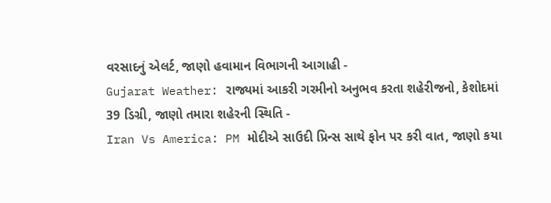વરસાદનું એલર્ટ, જાણો હવામાન વિભાગની આગાહી -
Gujarat Weather: રાજ્યમાં આકરી ગરમીનો અનુભવ કરતા શહેરીજનો, કેશોદમાં 39 ડિગ્રી, જાણો તમારા શહેરની સ્થિતિ -
Iran Vs America: PM મોદીએ સાઉદી પ્રિન્સ સાથે ફોન પર કરી વાત, જાણો કયા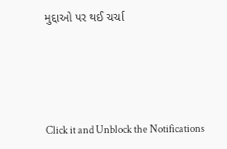મુદ્દાઓ પર થઈ ચર્ચા






Click it and Unblock the Notifications